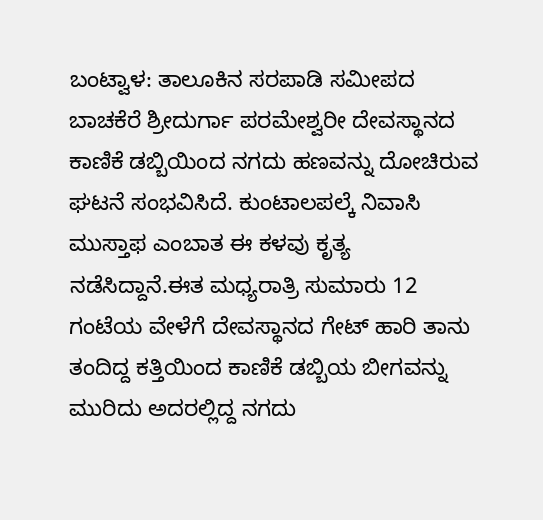ಬಂಟ್ವಾಳ: ತಾಲೂಕಿನ ಸರಪಾಡಿ ಸಮೀಪದ ಬಾಚಕೆರೆ ಶ್ರೀದುರ್ಗಾ ಪರಮೇಶ್ವರೀ ದೇವಸ್ಥಾನದ ಕಾಣಿಕೆ ಡಬ್ಬಿಯಿಂದ ನಗದು ಹಣವನ್ನು ದೋಚಿರುವ ಘಟನೆ ಸಂಭವಿಸಿದೆ. ಕುಂಟಾಲಪಲ್ಕೆ ನಿವಾಸಿ ಮುಸ್ತಾಫ ಎಂಬಾತ ಈ ಕಳವು ಕೃತ್ಯ ನಡೆಸಿದ್ದಾನೆ.ಈತ ಮಧ್ಯರಾತ್ರಿ ಸುಮಾರು 12 ಗಂಟೆಯ ವೇಳೆಗೆ ದೇವಸ್ಥಾನದ ಗೇಟ್ ಹಾರಿ ತಾನು ತಂದಿದ್ದ ಕತ್ತಿಯಿಂದ ಕಾಣಿಕೆ ಡಬ್ಬಿಯ ಬೀಗವನ್ನು ಮುರಿದು ಅದರಲ್ಲಿದ್ದ ನಗದು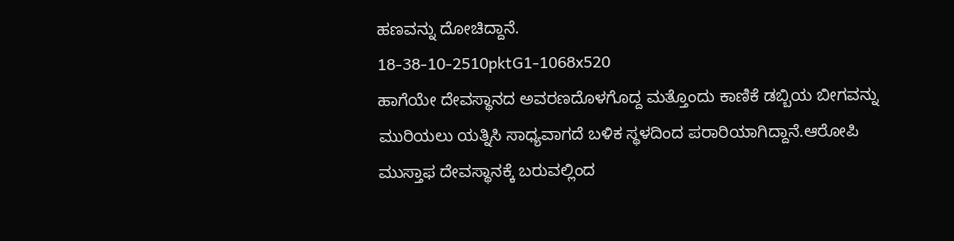ಹಣವನ್ನು ದೋಚಿದ್ದಾನೆ.
18-38-10-2510pktG1-1068x520
ಹಾಗೆಯೇ ದೇವಸ್ಥಾನದ ಅವರಣದೊಳಗೊದ್ದ ಮತ್ತೊಂದು ಕಾಣಿಕೆ ಡಬ್ಬಿಯ ಬೀಗವನ್ನು ಮುರಿಯಲು ಯತ್ನಿಸಿ ಸಾಧ್ಯವಾಗದೆ ಬಳಿಕ ಸ್ಥಳದಿಂದ ಪರಾರಿಯಾಗಿದ್ದಾನೆ.ಆರೋಪಿ ಮುಸ್ತಾಫ ದೇವಸ್ಥಾನಕ್ಕೆ ಬರುವಲ್ಲಿಂದ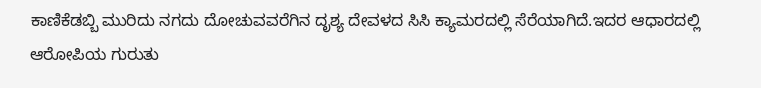ಕಾಣಿಕೆಡಬ್ಬಿ ಮುರಿದು ನಗದು ದೋಚುವವರೆಗಿನ ದೃಶ್ಯ ದೇವಳದ ಸಿಸಿ ಕ್ಯಾಮರದಲ್ಲಿ ಸೆರೆಯಾಗಿದೆ.ಇದರ ಆಧಾರದಲ್ಲಿ ಆರೋಪಿಯ ಗುರುತು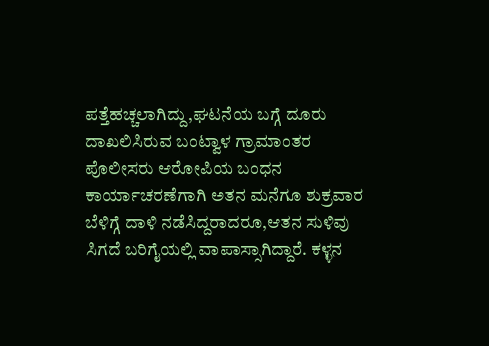ಪತ್ತೆಹಚ್ಚಲಾಗಿದ್ದು,ಘಟನೆಯ ಬಗ್ಗೆ ದೂರು ದಾಖಲಿಸಿರುವ ಬಂಟ್ವಾಳ ಗ್ರಾಮಾಂತರ ಪೊಲೀಸರು ಆರೋಪಿಯ ಬಂಧನ ಕಾರ್ಯಾಚರಣೆಗಾಗಿ ಅತನ ಮನೆಗೂ ಶುಕ್ರವಾರ ಬೆಳಿಗ್ಗೆ ದಾಳಿ ನಡೆಸಿದ್ದರಾದರೂ,ಆತನ ಸುಳಿವು ಸಿಗದೆ ಬರಿಗೈಯಲ್ಲಿ ವಾಪಾಸ್ಸಾಗಿದ್ದಾರೆ. ಕಳ್ಳನ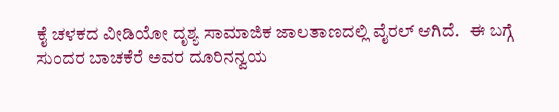ಕೈ ಚಳಕದ ವೀಡಿಯೋ ದೃಶ್ಯ ಸಾಮಾಜಿಕ ಜಾಲತಾಣದಲ್ಲಿ ವೈರಲ್ ಆಗಿದೆ.   ಈ ಬಗ್ಗೆ ಸುಂದರ ಬಾಚಕೆರೆ ಅವರ ದೂರಿನನ್ವಯ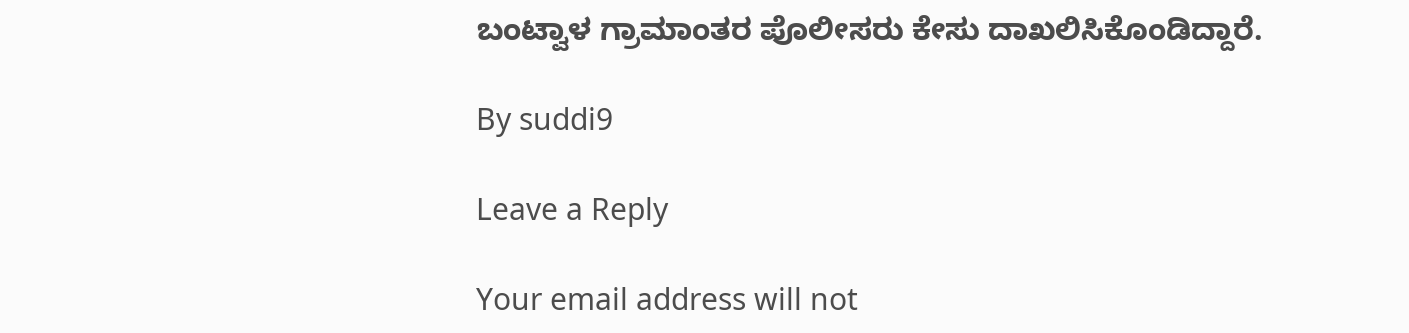ಬಂಟ್ವಾಳ ಗ್ರಾಮಾಂತರ ಪೊಲೀಸರು ಕೇಸು ದಾಖಲಿಸಿಕೊಂಡಿದ್ದಾರೆ.

By suddi9

Leave a Reply

Your email address will not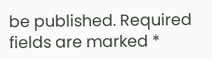be published. Required fields are marked *